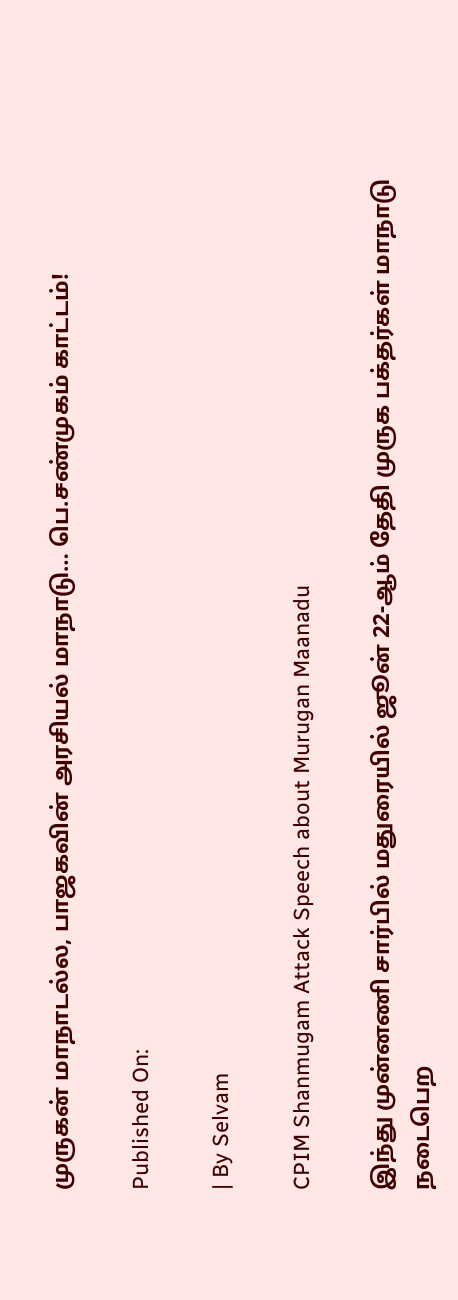முருகன் மாநாடல்ல, பாஜகவின் அரசியல் மாநாடு… பெ.சண்முகம் காட்டம்!

Published On:

| By Selvam

CPIM Shanmugam Attack Speech about Murugan Maanadu

இந்து முன்னணி சார்பில் மதுரையில் ஜூன் 22-ஆம் தேதி முருக பக்தர்கள் மாநாடு நடைபெற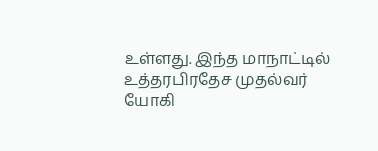உள்ளது. இந்த மாநாட்டில் உத்தரபிரதேச முதல்வர் யோகி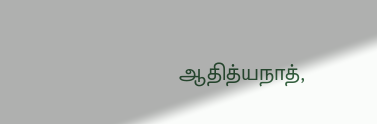ஆதித்யநாத்,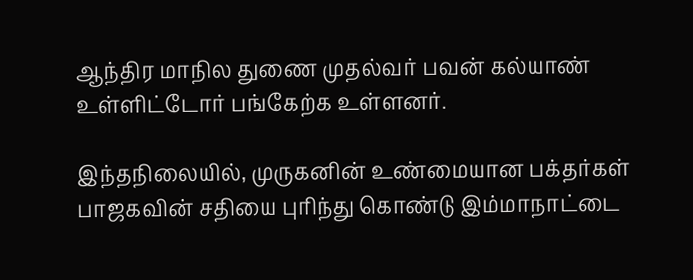ஆந்திர மாநில துணை முதல்வர் பவன் கல்யாண் உள்ளிட்டோர் பங்கேற்க உள்ளனர்.

இந்தநிலையில், முருகனின் உண்மையான பக்தர்கள் பாஜகவின் சதியை புரிந்து கொண்டு இம்மாநாட்டை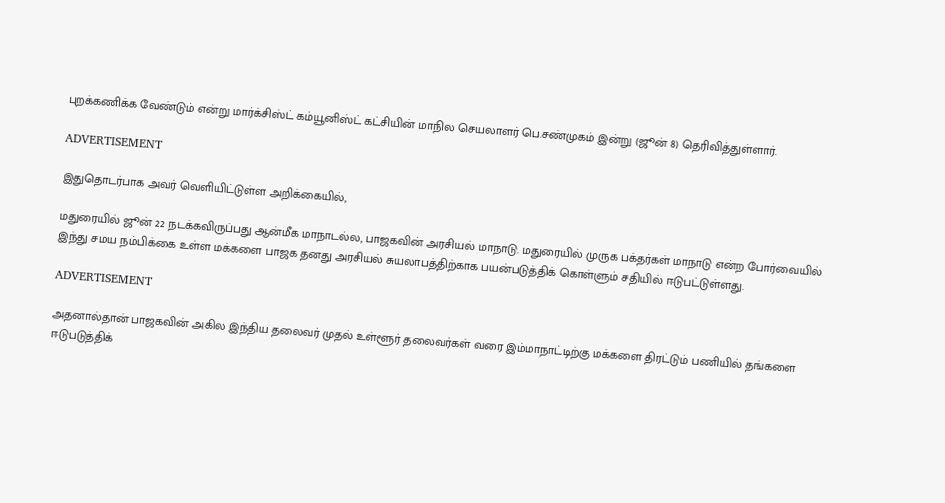புறக்கணிக்க வேண்டும் என்று மார்க்சிஸ்ட் கம்யூனிஸ்ட் கட்சியின் மாநில செயலாளர் பெ.சண்முகம் இன்று (ஜூன் 8) தெரிவித்துள்ளார்.

ADVERTISEMENT

இதுதொடர்பாக அவர் வெளியிட்டுள்ள அறிக்கையில்,

மதுரையில் ஜூன் 22 நடக்கவிருப்பது ஆன்மீக மாநாடல்ல, பாஜகவின் அரசியல் மாநாடு. மதுரையில் முருக பக்தர்கள் மாநாடு என்ற போர்வையில் இந்து சமய நம்பிக்கை உள்ள மக்களை பாஜக தனது அரசியல் சுயலாபத்திற்காக பயன்படுத்திக் கொள்ளும் சதியில் ஈடுபட்டுள்ளது.

ADVERTISEMENT

அதனால்தான் பாஜகவின் அகில இந்திய தலைவர் முதல் உள்ளூர் தலைவர்கள் வரை இம்மாநாட்டிற்கு மக்களை திரட்டும் பணியில் தங்களை ஈடுபடுத்திக்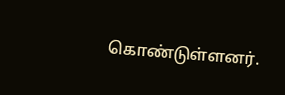கொண்டுள்ளனர்.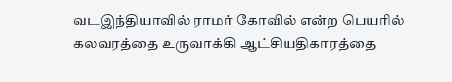வடஇந்தியாவில் ராமர் கோவில் என்ற பெயரில் கலவரத்தை உருவாக்கி ஆட்சியதிகாரத்தை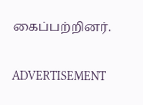கைப்பற்றினர்.

ADVERTISEMENT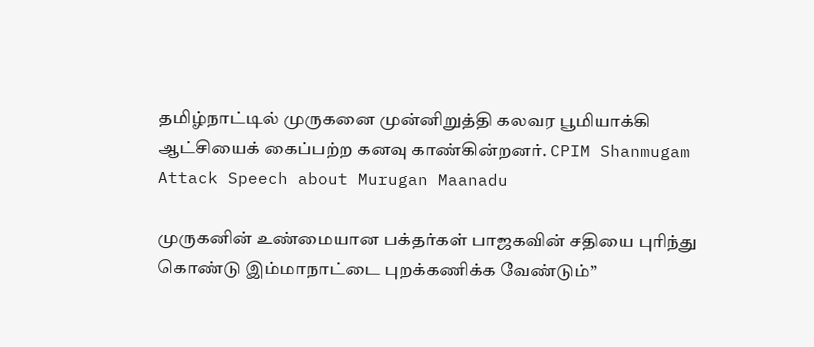தமிழ்நாட்டில் முருகனை முன்னிறுத்தி கலவர பூமியாக்கி ஆட்சியைக் கைப்பற்ற கனவு காண்கின்றனர். CPIM Shanmugam Attack Speech about Murugan Maanadu

முருகனின் உண்மையான பக்தர்கள் பாஜகவின் சதியை புரிந்து கொண்டு இம்மாநாட்டை புறக்கணிக்க வேண்டும்”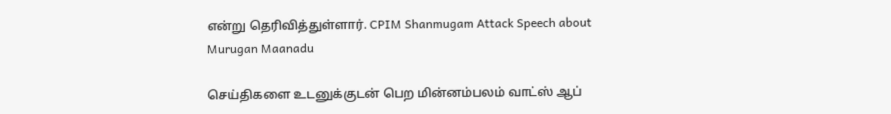என்று தெரிவித்துள்ளார். CPIM Shanmugam Attack Speech about Murugan Maanadu

செய்திகளை உடனுக்குடன் பெற மின்னம்பலம் வாட்ஸ் ஆப்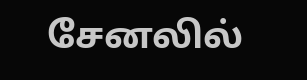சேனலில்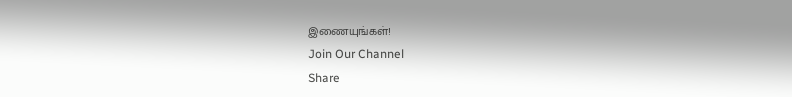இணையுங்கள்!
Join Our Channel
Share